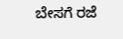ಬೇಸಗೆ ರಜೆ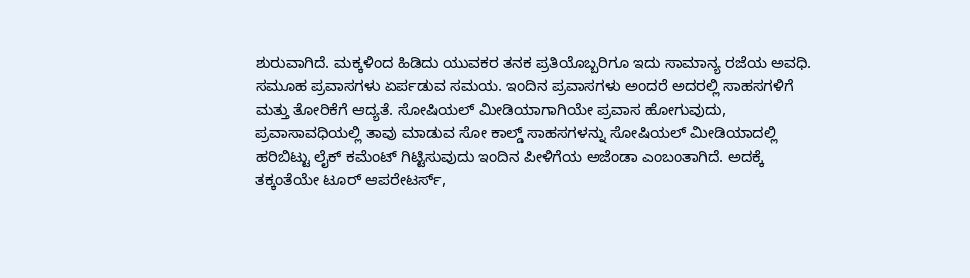ಶುರುವಾಗಿದೆ. ಮಕ್ಕಳಿಂದ ಹಿಡಿದು ಯುವಕರ ತನಕ ಪ್ರತಿಯೊಬ್ಬರಿಗೂ ಇದು ಸಾಮಾನ್ಯ ರಜೆಯ ಅವಧಿ. ಸಮೂಹ ಪ್ರವಾಸಗಳು ಏರ್ಪಡುವ ಸಮಯ. ಇಂದಿನ ಪ್ರವಾಸಗಳು ಅಂದರೆ ಅದರಲ್ಲಿ ಸಾಹಸಗಳಿಗೆ ಮತ್ತು ತೋರಿಕೆಗೆ ಆದ್ಯತೆ. ಸೋಷಿಯಲ್ ಮೀಡಿಯಾಗಾಗಿಯೇ ಪ್ರವಾಸ ಹೋಗುವುದು, ಪ್ರವಾಸಾವಧಿಯಲ್ಲಿ ತಾವು ಮಾಡುವ ಸೋ ಕಾಲ್ಡ್ ಸಾಹಸಗಳನ್ನು ಸೋಷಿಯಲ್ ಮೀಡಿಯಾದಲ್ಲಿ ಹರಿಬಿಟ್ಟು ಲೈಕ್ ಕಮೆಂಟ್ ಗಿಟ್ಟಿಸುವುದು ಇಂದಿನ ಪೀಳಿಗೆಯ ಅಜೆಂಡಾ ಎಂಬಂತಾಗಿದೆ. ಅದಕ್ಕೆ ತಕ್ಕಂತೆಯೇ ಟೂರ್ ಆಪರೇಟರ್ಸ್,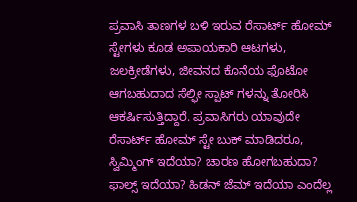ಪ್ರವಾಸಿ ತಾಣಗಳ ಬಳಿ ಇರುವ ರೆಸಾರ್ಟ್ ಹೋಮ್ ಸ್ಟೇಗಳು ಕೂಡ ಅಪಾಯಕಾರಿ ಆಟಗಳು, ಜಲಕ್ರೀಡೆಗಳು, ಜೀವನದ ಕೊನೆಯ ಫೊಟೋ ಆಗಬಹುದಾದ ಸೆಲ್ಫೀ ಸ್ಪಾಟ್ ಗಳನ್ನು ತೋರಿಸಿ ಆಕರ್ಷಿಸುತ್ತಿದ್ದಾರೆ. ಪ್ರವಾಸಿಗರು ಯಾವುದೇ ರೆಸಾರ್ಟ್ ಹೋಮ್ ಸ್ಟೇ ಬುಕ್ ಮಾಡಿದರೂ, ಸ್ವಿಮ್ಮಿಂಗ್ ಇದೆಯಾ? ಚಾರಣ ಹೋಗಬಹುದಾ? ಫಾಲ್ಸ್ ಇದೆಯಾ? ಹಿಡನ್ ಜೆಮ್ ಇದೆಯಾ ಎಂದೆಲ್ಲ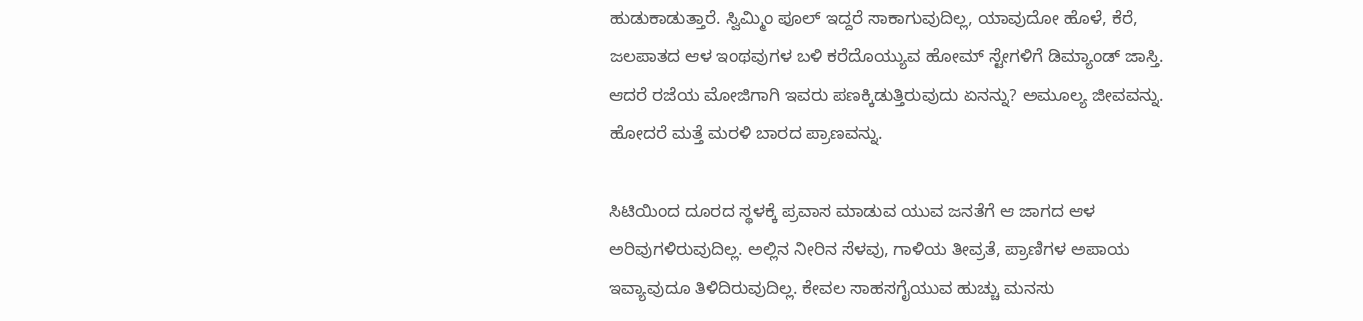ಹುಡುಕಾಡುತ್ತಾರೆ. ಸ್ವಿಮ್ಮಿಂ ಪೂಲ್ ಇದ್ದರೆ ಸಾಕಾಗುವುದಿಲ್ಲ, ಯಾವುದೋ ಹೊಳೆ, ಕೆರೆ, ಜಲಪಾತದ ಆಳ ಇಂಥವುಗಳ ಬಳಿ ಕರೆದೊಯ್ಯುವ ಹೋಮ್ ಸ್ಟೇಗಳಿಗೆ ಡಿಮ್ಯಾಂಡ್ ಜಾಸ್ತಿ. ಆದರೆ ರಜೆಯ ಮೋಜಿಗಾಗಿ ಇವರು ಪಣಕ್ಕಿಡುತ್ತಿರುವುದು ಏನನ್ನು? ಅಮೂಲ್ಯ ಜೀವವನ್ನು. ಹೋದರೆ ಮತ್ತೆ ಮರಳಿ ಬಾರದ ಪ್ರಾಣವನ್ನು.

ಸಿಟಿಯಿಂದ ದೂರದ ಸ್ಥಳಕ್ಕೆ ಪ್ರವಾಸ ಮಾಡುವ ಯುವ ಜನತೆಗೆ ಆ ಜಾಗದ ಆಳ ಅರಿವುಗಳಿರುವುದಿಲ್ಲ. ಅಲ್ಲಿನ ನೀರಿನ ಸೆಳವು, ಗಾಳಿಯ ತೀವ್ರತೆ, ಪ್ರಾಣಿಗಳ ಅಪಾಯ ಇವ್ಯಾವುದೂ ತಿಳಿದಿರುವುದಿಲ್ಲ. ಕೇವಲ ಸಾಹಸಗೈಯುವ ಹುಚ್ಚು ಮನಸು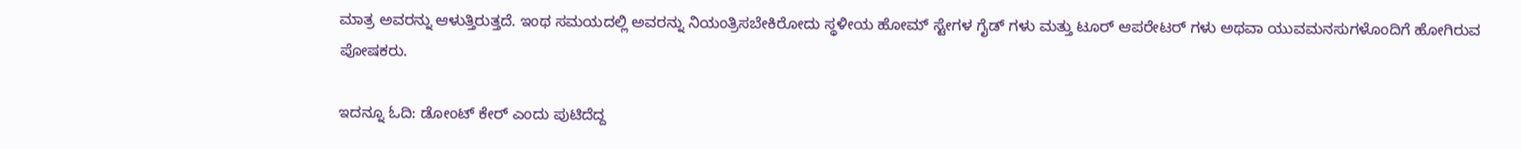ಮಾತ್ರ ಅವರನ್ನು ಆಳುತ್ತಿರುತ್ತದೆ. ಇಂಥ ಸಮಯದಲ್ಲಿ ಅವರನ್ನು ನಿಯಂತ್ರಿಸಬೇಕಿರೋದು ಸ್ಥಳೀಯ ಹೋಮ್ ಸ್ಟೇಗಳ ಗೈಡ್ ಗಳು ಮತ್ತು ಟೂರ್ ಆಪರೇಟರ್ ಗಳು ಅಥವಾ ಯುವಮನಸುಗಳೊಂದಿಗೆ ಹೋಗಿರುವ ಪೋಷಕರು.

ಇದನ್ನೂ ಓದಿ: ಡೋಂಟ್ ಕೇರ್ ಎಂದು ಪುಟಿದೆದ್ದ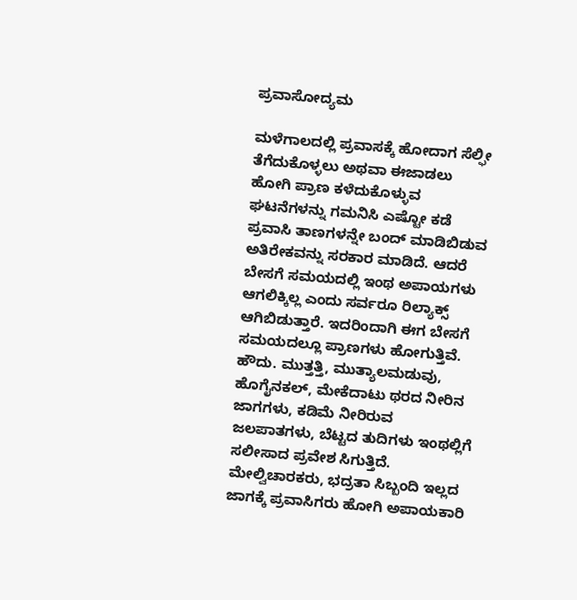ಪ್ರವಾಸೋದ್ಯಮ

ಮಳೆಗಾಲದಲ್ಲಿ ಪ್ರವಾಸಕ್ಕೆ ಹೋದಾಗ ಸೆಲ್ಫೀ ತೆಗೆದುಕೊಳ್ಳಲು ಅಥವಾ ಈಜಾಡಲು ಹೋಗಿ ಪ್ರಾಣ ಕಳೆದುಕೊಳ್ಳುವ ಘಟನೆಗಳನ್ನು ಗಮನಿಸಿ ಎಷ್ಟೋ ಕಡೆ ಪ್ರವಾಸಿ ತಾಣಗಳನ್ನೇ ಬಂದ್ ಮಾಡಿಬಿಡುವ ಅತಿರೇಕವನ್ನು ಸರಕಾರ ಮಾಡಿದೆ. ಆದರೆ ಬೇಸಗೆ ಸಮಯದಲ್ಲಿ ಇಂಥ ಅಪಾಯಗಳು ಆಗಲಿಕ್ಕಿಲ್ಲ ಎಂದು ಸರ್ವರೂ ರಿಲ್ಯಾಕ್ಸ್ ಆಗಿಬಿಡುತ್ತಾರೆ. ಇದರಿಂದಾಗಿ ಈಗ ಬೇಸಗೆ ಸಮಯದಲ್ಲೂ ಪ್ರಾಣಗಳು ಹೋಗುತ್ತಿವೆ. ಹೌದು. ಮುತ್ತತ್ತಿ, ಮುತ್ಯಾಲಮಡುವು, ಹೊಗೈನಕಲ್, ಮೇಕೆದಾಟು ಥರದ ನೀರಿನ ಜಾಗಗಳು, ಕಡಿಮೆ ನೀರಿರುವ ಜಲಪಾತಗಳು, ಬೆಟ್ಟದ ತುದಿಗಳು ಇಂಥಲ್ಲಿಗೆ ಸಲೀಸಾದ ಪ್ರವೇಶ ಸಿಗುತ್ತಿದೆ. ಮೇಲ್ವಿಚಾರಕರು, ಭದ್ರತಾ ಸಿಬ್ಬಂದಿ ಇಲ್ಲದ ಜಾಗಕ್ಕೆ ಪ್ರವಾಸಿಗರು ಹೋಗಿ ಅಪಾಯಕಾರಿ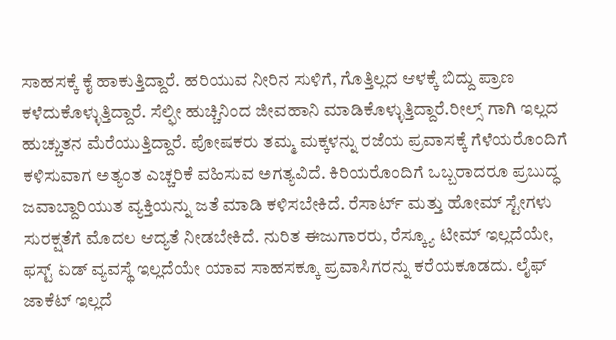ಸಾಹಸಕ್ಕೆ ಕೈ ಹಾಕುತ್ತಿದ್ದಾರೆ. ಹರಿಯುವ ನೀರಿನ ಸುಳಿಗೆ, ಗೊತ್ತಿಲ್ಲದ ಆಳಕ್ಕೆ ಬಿದ್ದು ಪ್ರಾಣ ಕಳೆದುಕೊಳ್ಳುತ್ತಿದ್ದಾರೆ. ಸೆಲ್ಫೀ ಹುಚ್ಚಿನಿಂದ ಜೀವಹಾನಿ ಮಾಡಿಕೊಳ್ಳುತ್ತಿದ್ದಾರೆ.ರೀಲ್ಸ್ ಗಾಗಿ ಇಲ್ಲದ ಹುಚ್ಚುತನ ಮೆರೆಯುತ್ತಿದ್ದಾರೆ. ಪೋಷಕರು ತಮ್ಮ ಮಕ್ಕಳನ್ನು ರಜೆಯ ಪ್ರವಾಸಕ್ಕೆ ಗೆಳೆಯರೊಂದಿಗೆ ಕಳಿಸುವಾಗ ಅತ್ಯಂತ ಎಚ್ಚರಿಕೆ ವಹಿಸುವ ಅಗತ್ಯವಿದೆ. ಕಿರಿಯರೊಂದಿಗೆ ಒಬ್ಬರಾದರೂ ಪ್ರಬುದ್ಧ ಜವಾಬ್ದಾರಿಯುತ ವ್ಯಕ್ತಿಯನ್ನು ಜತೆ ಮಾಡಿ ಕಳಿಸಬೇಕಿದೆ. ರೆಸಾರ್ಟ್ ಮತ್ತು ಹೋಮ್ ಸ್ಟೇಗಳು ಸುರಕ್ಷತೆಗೆ ಮೊದಲ ಆದ್ಯತೆ ನೀಡಬೇಕಿದೆ. ನುರಿತ ಈಜುಗಾರರು, ರೆಸ್ಕ್ಯೂ ಟೀಮ್ ಇಲ್ಲದೆಯೇ, ಫಸ್ಟ್ ಏಡ್ ವ್ಯವಸ್ಥೆ ಇಲ್ಲದೆಯೇ ಯಾವ ಸಾಹಸಕ್ಕೂ ಪ್ರವಾಸಿಗರನ್ನು ಕರೆಯಕೂಡದು. ಲೈಫ್ ಜಾಕೆಟ್ ಇಲ್ಲದೆ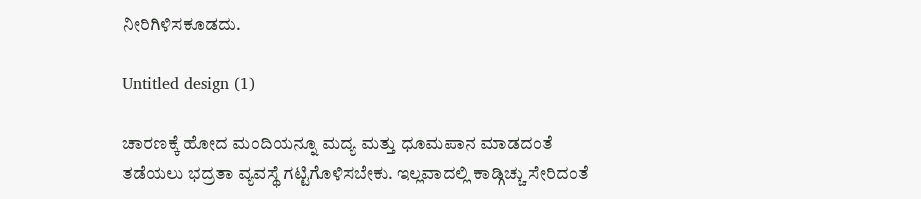ನೀರಿಗಿಳಿಸಕೂಡದು.

Untitled design (1)

ಚಾರಣಕ್ಕೆ ಹೋದ ಮಂದಿಯನ್ನೂ ಮದ್ಯ ಮತ್ತು ಧೂಮಪಾನ ಮಾಡದಂತೆ ತಡೆಯಲು ಭದ್ರತಾ ವ್ಯವಸ್ಥೆ ಗಟ್ಟಿಗೊಳಿಸಬೇಕು. ಇಲ್ಲವಾದಲ್ಲಿ ಕಾಡ್ಗಿಚ್ಚು ಸೇರಿದಂತೆ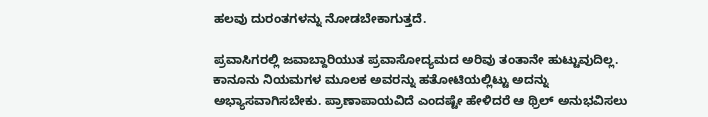ಹಲವು ದುರಂತಗಳನ್ನು ನೋಡಬೇಕಾಗುತ್ತದೆ.

ಪ್ರವಾಸಿಗರಲ್ಲಿ ಜವಾಬ್ದಾರಿಯುತ ಪ್ರವಾಸೋದ್ಯಮದ ಅರಿವು ತಂತಾನೇ ಹುಟ್ಟುವುದಿಲ್ಲ. ಕಾನೂನು ನಿಯಮಗಳ ಮೂಲಕ ಅವರನ್ನು ಹತೋಟಿಯಲ್ಲಿಟ್ಟು ಅದನ್ನು ಅಭ್ಯಾಸವಾಗಿಸಬೇಕು. ಪ್ರಾಣಾಪಾಯವಿದೆ ಎಂದಷ್ಟೇ ಹೇಳಿದರೆ ಆ ಥ್ರಿಲ್ ಅನುಭವಿಸಲು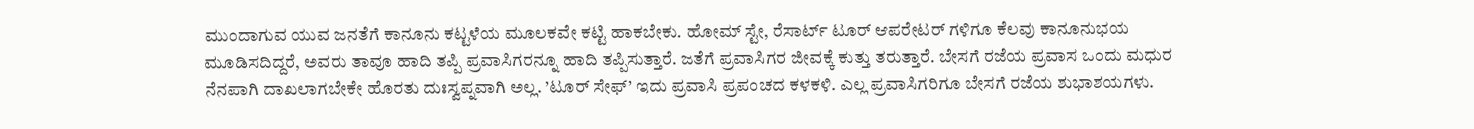ಮುಂದಾಗುವ ಯುವ ಜನತೆಗೆ ಕಾನೂನು ಕಟ್ಟಳೆಯ ಮೂಲಕವೇ ಕಟ್ಟಿ ಹಾಕಬೇಕು. ಹೋಮ್ ಸ್ಟೇ, ರೆಸಾರ್ಟ್ ಟೂರ್ ಆಪರೇಟರ್ ಗಳಿಗೂ ಕೆಲವು ಕಾನೂನುಭಯ ಮೂಡಿಸದಿದ್ದರೆ, ಅವರು ತಾವೂ ಹಾದಿ ತಪ್ಪಿ ಪ್ರವಾಸಿಗರನ್ನೂ ಹಾದಿ ತಪ್ಪಿಸುತ್ತಾರೆ. ಜತೆಗೆ ಪ್ರವಾಸಿಗರ ಜೀವಕ್ಕೆ ಕುತ್ತು ತರುತ್ತಾರೆ. ಬೇಸಗೆ ರಜೆಯ ಪ್ರವಾಸ ಒಂದು ಮಧುರ ನೆನಪಾಗಿ ದಾಖಲಾಗಬೇಕೇ ಹೊರತು ದುಃಸ್ವಪ್ನವಾಗಿ ಅಲ್ಲ. ’ಟೂರ್ ಸೇಫ್’ ಇದು ಪ್ರವಾಸಿ ಪ್ರಪಂಚದ ಕಳಕಳಿ. ಎಲ್ಲ ಪ್ರವಾಸಿಗರಿಗೂ ಬೇಸಗೆ ರಜೆಯ ಶುಭಾಶಯಗಳು.